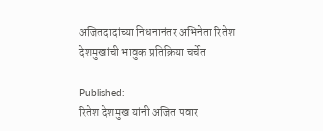अजितदादांच्या निधनानंतर अभिनेता रितेश देशमुखांची भावुक प्रतिक्रिया चर्चेत

Published:
रितेश देशमुख यांनी अजित पवार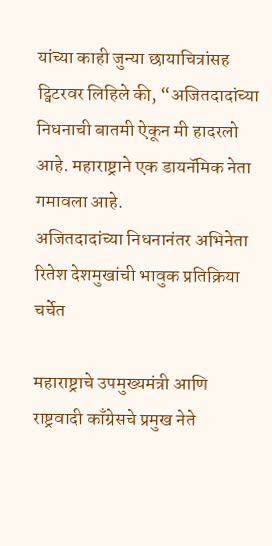यांच्या काही जुन्या छायाचित्रांसह ट्विटरवर लिहिले की, “अजितदादांच्या निधनाची बातमी ऐकून मी हादरलो आहे. महाराष्ट्राने एक डायनॅमिक नेता गमावला आहे.
अजितदादांच्या निधनानंतर अभिनेता रितेश देशमुखांची भावुक प्रतिक्रिया चर्चेत

महाराष्ट्राचे उपमुख्यमंत्री आणि राष्ट्रवादी काँग्रेसचे प्रमुख नेते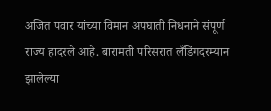अजित पवार यांच्या विमान अपघाती निधनाने संपूर्ण राज्य हादरले आहे. बारामती परिसरात लँडिंगदरम्यान झालेल्या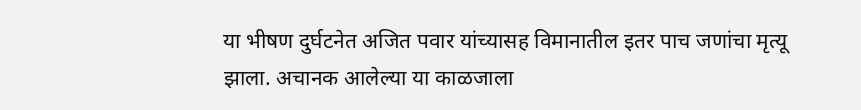या भीषण दुर्घटनेत अजित पवार यांच्यासह विमानातील इतर पाच जणांचा मृत्यू झाला. अचानक आलेल्या या काळजाला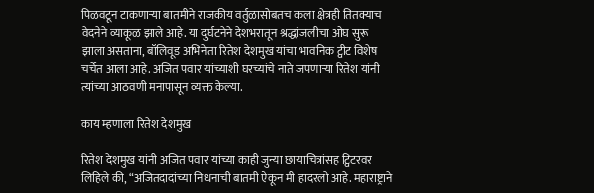पिळवटून टाकणाऱ्या बातमीने राजकीय वर्तुळासोबतच कला क्षेत्रही तितक्याच वेदनेने व्याकूळ झाले आहे. या दुर्घटनेने देशभरातून श्रद्धांजलीचा ओघ सुरू झाला असताना, बॉलिवूड अभिनेता रितेश देशमुख यांचा भावनिक ट्वीट विशेष चर्चेत आला आहे. अजित पवार यांच्याशी घरच्यांचे नाते जपणाऱ्या रितेश यांनी त्यांच्या आठवणी मनापासून व्यक्त केल्या.

काय म्हणाला रितेश देशमुख

रितेश देशमुख यांनी अजित पवार यांच्या काही जुन्या छायाचित्रांसह ट्विटरवर लिहिले की, “अजितदादांच्या निधनाची बातमी ऐकून मी हादरलो आहे. महाराष्ट्राने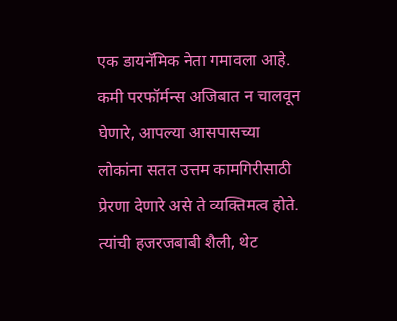एक डायनॅमिक नेता गमावला आहे. कमी परफॉर्मन्स अजिबात न चालवून घेणारे, आपल्या आसपासच्या लोकांना सतत उत्तम कामगिरीसाठी प्रेरणा देणारे असे ते व्यक्तिमत्व होते. त्यांची हजरजबाबी शैली, थेट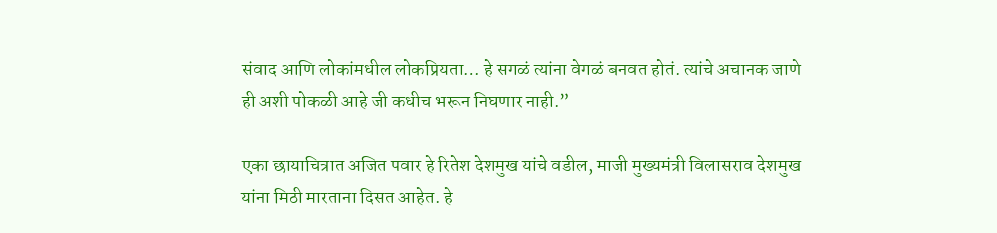संवाद आणि लोकांमधील लोकप्रियता… हे सगळं त्यांना वेगळं बनवत होतं. त्यांचे अचानक जाणे ही अशी पोकळी आहे जी कधीच भरून निघणार नाही.”

एका छायाचित्रात अजित पवार हे रितेश देशमुख यांचे वडील, माजी मुख्यमंत्री विलासराव देशमुख यांना मिठी मारताना दिसत आहेत. हे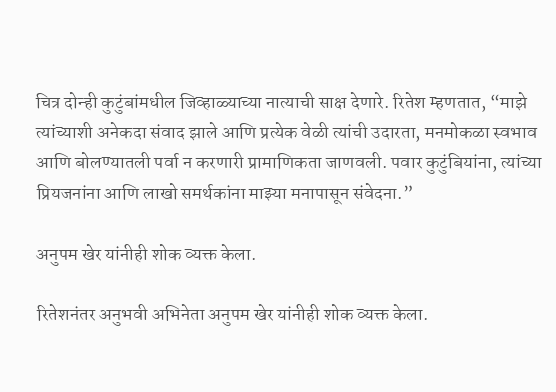चित्र दोन्ही कुटुंबांमधील जिव्हाळ्याच्या नात्याची साक्ष देणारे. रितेश म्हणतात, “माझे त्यांच्याशी अनेकदा संवाद झाले आणि प्रत्येक वेळी त्यांची उदारता, मनमोकळा स्वभाव आणि बोलण्यातली पर्वा न करणारी प्रामाणिकता जाणवली. पवार कुटुंबियांना, त्यांच्या प्रियजनांना आणि लाखो समर्थकांना माझ्या मनापासून संवेदना.”

अनुपम खेर यांनीही शोक व्यक्त केला.

रितेशनंतर अनुभवी अभिनेता अनुपम खेर यांनीही शोक व्यक्त केला.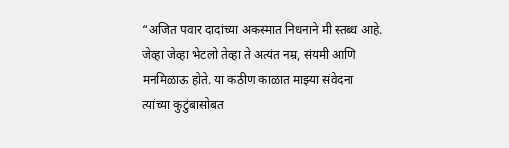“अजित पवार दादांच्या अकस्मात निधनाने मी स्तब्ध आहे. जेव्हा जेव्हा भेटलो तेव्हा ते अत्यंत नम्र, संयमी आणि मनमिळाऊ होते. या कठीण काळात माझ्या संवेदना त्यांच्या कुटुंबासोबत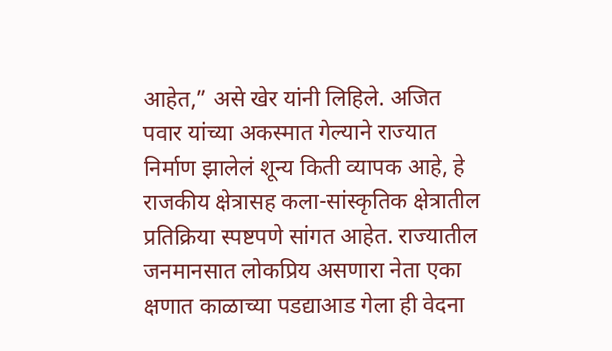आहेत,” असे खेर यांनी लिहिले. अजित पवार यांच्या अकस्मात गेल्याने राज्यात निर्माण झालेलं शून्य किती व्यापक आहे, हे राजकीय क्षेत्रासह कला-सांस्कृतिक क्षेत्रातील प्रतिक्रिया स्पष्टपणे सांगत आहेत. राज्यातील जनमानसात लोकप्रिय असणारा नेता एका क्षणात काळाच्या पडद्याआड गेला ही वेदना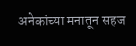अनेकांच्या मनातून सहज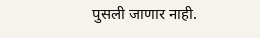पुसली जाणार नाही.